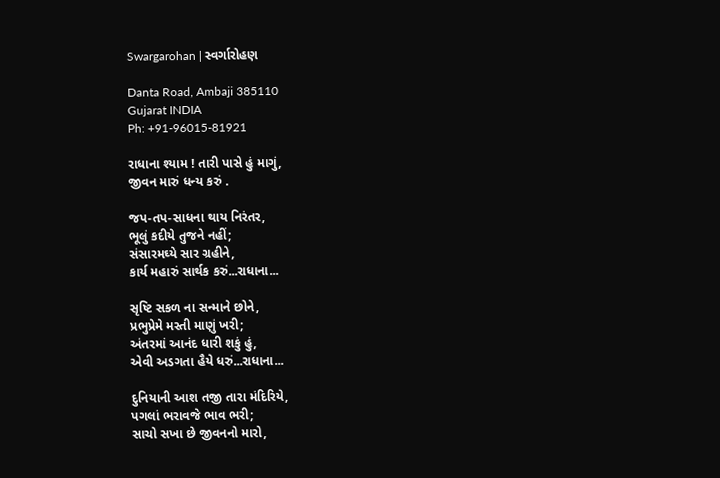Swargarohan | સ્વર્ગારોહણ

Danta Road, Ambaji 385110
Gujarat INDIA
Ph: +91-96015-81921

રાધાના શ્યામ ! તારી પાસે હું માગું,
જીવન મારું ધન્ય કરું .

જપ-તપ-સાધના થાય નિરંતર,
ભૂલું કદીયે તુજને નહીં;
સંસારમઘ્યે સાર ગ્રહીને,
કાર્ય મહારું સાર્થક કરું...રાધાના...

સૃષ્ટિ સકળ ના સન્માને છોને,
પ્રભુપ્રેમે મસ્તી માણું ખરી;
અંતરમાં આનંદ ધારી શકું હું,
એવી અડગતા હૈયે ધરું...રાધાના...

દુનિયાની આશ તજી તારા મંદિરિયે,
પગલાં ભરાવજે ભાવ ભરી;
સાચો સખા છે જીવનનો મારો,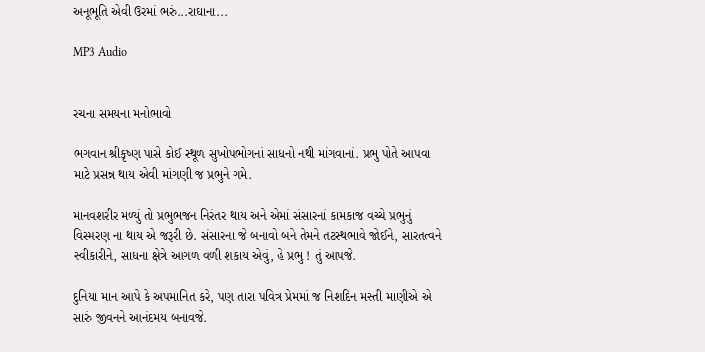અનૂભૂતિ એવી ઉરમાં ભરું...રાઘાના...

MP3 Audio


રચના સમયના મનોભાવો

ભગવાન શ્રીકૃષ્ણ પાસે કોઈ સ્થૂળ સુખોપભોગનાં સાધનો નથી માંગવાનાં. પ્રભુ પોતે આપવા માટે પ્રસન્ન થાય એવી માંગણી જ પ્રભુને ગમે.

માનવશરીર મળ્યું તો પ્રભુભજન નિરંતર થાય અને એમાં સંસારનાં કામકાજ વચ્ચે પ્રભુનું વિસ્મરણ ના થાય એ જરૂરી છે. સંસારના જે બનાવો બને તેમને તટસ્થભાવે જોઈને, સારતત્વને સ્વીકારીને, સાધના ક્ષેત્રે આગળ વળી શકાય એવું, હે પ્રભુ ! તું આપજે.

દુનિયા માન આપે કે અપમાનિત કરે, પણ તારા પવિત્ર પ્રેમમાં જ નિશદિન મસ્તી માણીએ એ સારું જીવનને આનંદમય બનાવજે.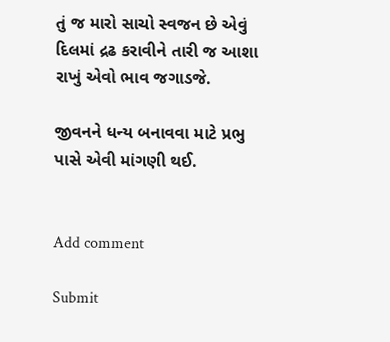તું જ મારો સાચો સ્વજન છે એવું દિલમાં દ્રઢ કરાવીને તારી જ આશા રાખું એવો ભાવ જગાડજે.

જીવનને ધન્ય બનાવવા માટે પ્રભુ પાસે એવી માંગણી થઈ.


Add comment

Submit